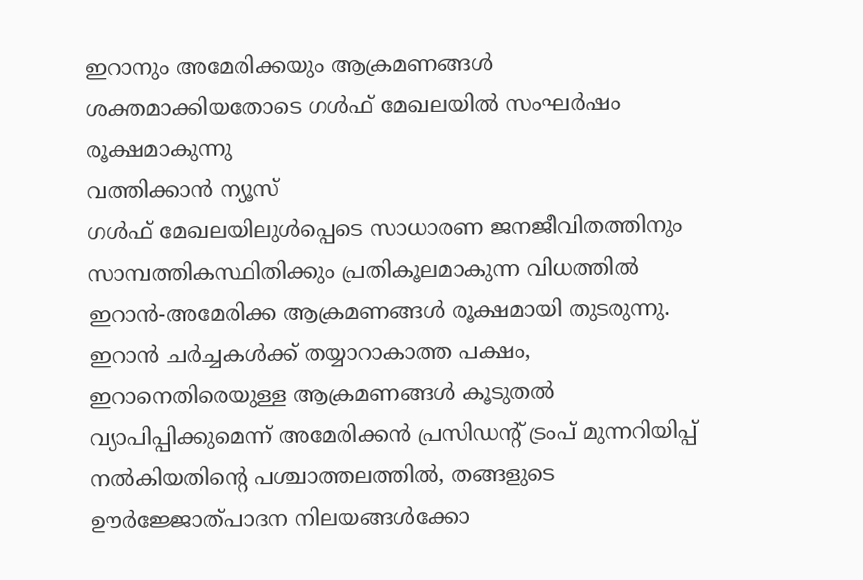ഇറാനും അമേരിക്കയും ആക്രമണങ്ങൾ ശക്തമാക്കിയതോടെ ഗൾഫ് മേഖലയിൽ സംഘർഷം രൂക്ഷമാകുന്നു
വത്തിക്കാൻ ന്യൂസ്
ഗൾഫ് മേഖലയിലുൾപ്പെടെ സാധാരണ ജനജീവിതത്തിനും സാമ്പത്തികസ്ഥിതിക്കും പ്രതികൂലമാകുന്ന വിധത്തിൽ ഇറാൻ-അമേരിക്ക ആക്രമണങ്ങൾ രൂക്ഷമായി തുടരുന്നു. ഇറാൻ ചർച്ചകൾക്ക് തയ്യാറാകാത്ത പക്ഷം, ഇറാനെതിരെയുള്ള ആക്രമണങ്ങൾ കൂടുതൽ വ്യാപിപ്പിക്കുമെന്ന് അമേരിക്കൻ പ്രസിഡന്റ് ട്രംപ് മുന്നറിയിപ്പ് നൽകിയതിന്റെ പശ്ചാത്തലത്തിൽ, തങ്ങളുടെ ഊർജ്ജോത്പാദന നിലയങ്ങൾക്കോ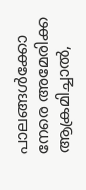പാലങ്ങൾക്കോ നേരെ അമേരിക്ക ആക്രമിച്ചാൽ,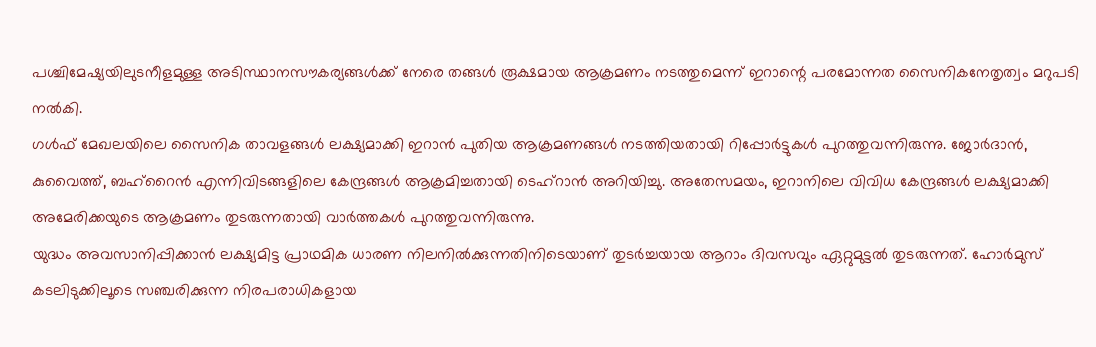പശ്ചിമേഷ്യയിലുടനീളമുള്ള അടിസ്ഥാനസൗകര്യങ്ങൾക്ക് നേരെ തങ്ങൾ രൂക്ഷമായ ആക്രമണം നടത്തുമെന്ന് ഇറാന്റെ പരമോന്നത സൈനികനേതൃത്വം മറുപടി നൽകി.
ഗൾഫ് മേഖലയിലെ സൈനിക താവളങ്ങൾ ലക്ഷ്യമാക്കി ഇറാൻ പുതിയ ആക്രമണങ്ങൾ നടത്തിയതായി റിപ്പോർട്ടുകൾ പുറത്തുവന്നിരുന്നു. ജോർദാൻ, കുവൈത്ത്, ബഹ്റൈൻ എന്നിവിടങ്ങളിലെ കേന്ദ്രങ്ങൾ ആക്രമിച്ചതായി ടെഹ്റാൻ അറിയിച്ചു. അതേസമയം, ഇറാനിലെ വിവിധ കേന്ദ്രങ്ങൾ ലക്ഷ്യമാക്കി അമേരിക്കയുടെ ആക്രമണം തുടരുന്നതായി വാർത്തകൾ പുറത്തുവന്നിരുന്നു.
യുദ്ധം അവസാനിപ്പിക്കാൻ ലക്ഷ്യമിട്ട പ്രാഥമിക ധാരണ നിലനിൽക്കുന്നതിനിടെയാണ് തുടർച്ചയായ ആറാം ദിവസവും ഏറ്റുമുട്ടൽ തുടരുന്നത്. ഹോർമുസ് കടലിടുക്കിലൂടെ സഞ്ചരിക്കുന്ന നിരപരാധികളായ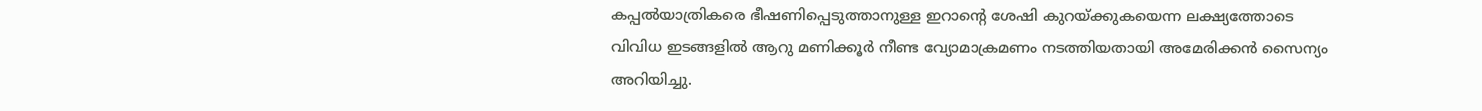കപ്പൽയാത്രികരെ ഭീഷണിപ്പെടുത്താനുള്ള ഇറാന്റെ ശേഷി കുറയ്ക്കുകയെന്ന ലക്ഷ്യത്തോടെ വിവിധ ഇടങ്ങളിൽ ആറു മണിക്കൂർ നീണ്ട വ്യോമാക്രമണം നടത്തിയതായി അമേരിക്കൻ സൈന്യം അറിയിച്ചു.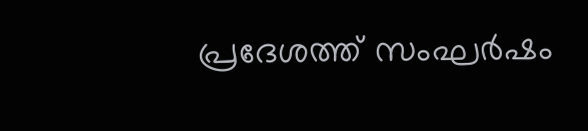പ്രദേശത്ത് സംഘർഷം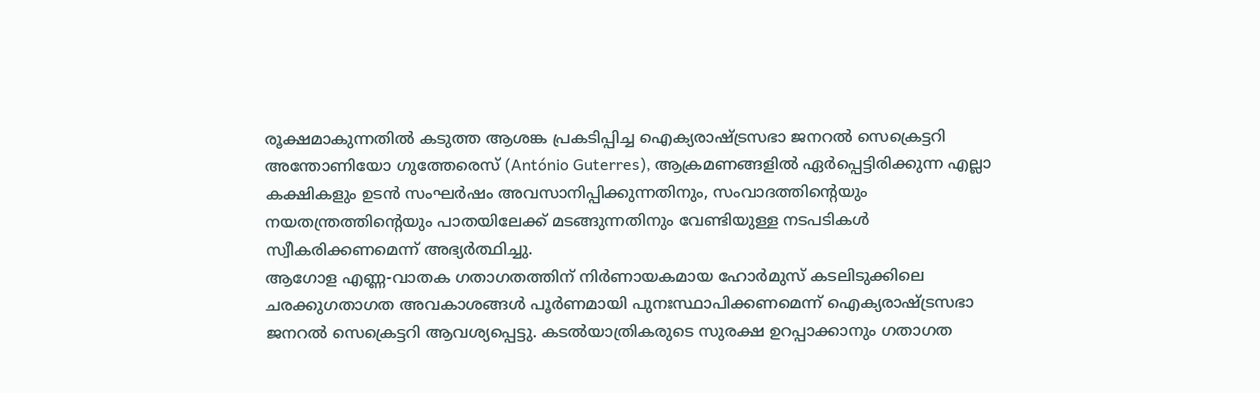രൂക്ഷമാകുന്നതിൽ കടുത്ത ആശങ്ക പ്രകടിപ്പിച്ച ഐക്യരാഷ്ട്രസഭാ ജനറൽ സെക്രെട്ടറി അന്തോണിയോ ഗുത്തേരെസ് (António Guterres), ആക്രമണങ്ങളിൽ ഏർപ്പെട്ടിരിക്കുന്ന എല്ലാ കക്ഷികളും ഉടൻ സംഘർഷം അവസാനിപ്പിക്കുന്നതിനും, സംവാദത്തിന്റെയും നയതന്ത്രത്തിന്റെയും പാതയിലേക്ക് മടങ്ങുന്നതിനും വേണ്ടിയുള്ള നടപടികൾ സ്വീകരിക്കണമെന്ന് അഭ്യർത്ഥിച്ചു.
ആഗോള എണ്ണ-വാതക ഗതാഗതത്തിന് നിർണായകമായ ഹോർമുസ് കടലിടുക്കിലെ ചരക്കുഗതാഗത അവകാശങ്ങൾ പൂർണമായി പുനഃസ്ഥാപിക്കണമെന്ന് ഐക്യരാഷ്ട്രസഭാ ജനറൽ സെക്രെട്ടറി ആവശ്യപ്പെട്ടു. കടൽയാത്രികരുടെ സുരക്ഷ ഉറപ്പാക്കാനും ഗതാഗത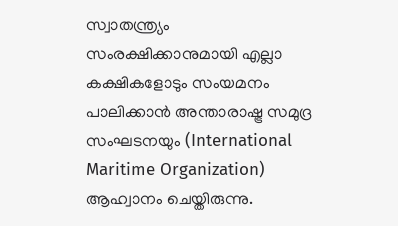സ്വാതന്ത്ര്യം സംരക്ഷിക്കാനുമായി എല്ലാ കക്ഷികളോടും സംയമനം പാലിക്കാൻ അന്താരാഷ്ട്ര സമുദ്ര സംഘടനയും (International Maritime Organization) ആഹ്വാനം ചെയ്തിരുന്നു.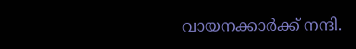വായനക്കാർക്ക് നന്ദി.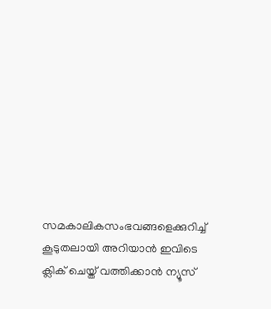സമകാലികസംഭവങ്ങളെക്കുറിച്ച് കൂടുതലായി അറിയാൻ ഇവിടെ ക്ലിക് ചെയ്ത് വത്തിക്കാൻ ന്യൂസ്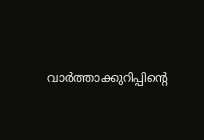വാർത്താക്കുറിപ്പിന്റെ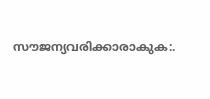സൗജന്യവരിക്കാരാകുക:.